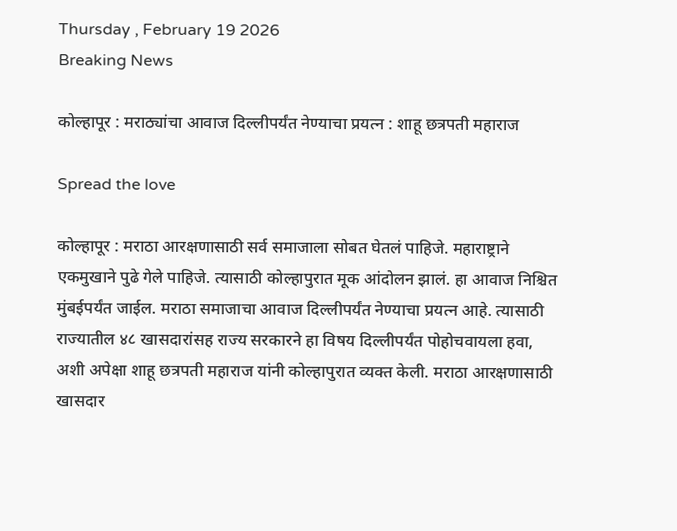Thursday , February 19 2026
Breaking News

कोल्हापूर : मराठ्यांचा आवाज दिल्लीपर्यंत नेण्याचा प्रयत्न : शाहू छत्रपती महाराज

Spread the love

कोल्हापूर : मराठा आरक्षणासाठी सर्व समाजाला सोबत घेतलं पाहिजे. महाराष्ट्राने एकमुखाने पुढे गेले पाहिजे. त्यासाठी कोल्हापुरात मूक आंदोलन झालं. हा आवाज निश्चित मुंबईपर्यंत जाईल. मराठा समाजाचा आवाज दिल्लीपर्यंत नेण्याचा प्रयत्न आहे. त्यासाठी राज्यातील ४८ खासदारांसह राज्य सरकारने हा विषय दिल्लीपर्यंत पोहोचवायला हवा, अशी अपेक्षा शाहू छत्रपती महाराज यांनी कोल्हापुरात व्यक्त केली. मराठा आरक्षणासाठी खासदार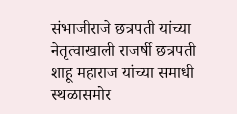संभाजीराजे छत्रपती यांच्या नेतृत्वाखाली राजर्षी छत्रपती शाहू महाराज यांच्या समाधी स्थळासमोर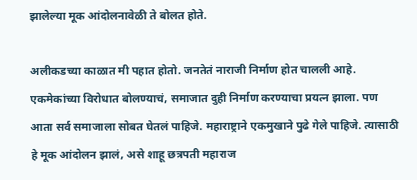झालेल्या मूक आंदोलनावेळी ते बोलत होते.

अलीकडच्या काळात मी पहात होतो. जनतेतं नाराजी निर्माण होत चालली आहे. एकमेकांच्या विरोधात बोलण्याचं, समाजात दुही निर्माण करण्याचा प्रयत्न झाला. पण आता सर्व समाजाला सोबत घेतलं पाहिजे. महाराष्ट्राने एकमुखाने पुढे गेले पाहिजे. त्यासाठी हे मूक आंदोलन झालं, असे शाहू छत्रपती महाराज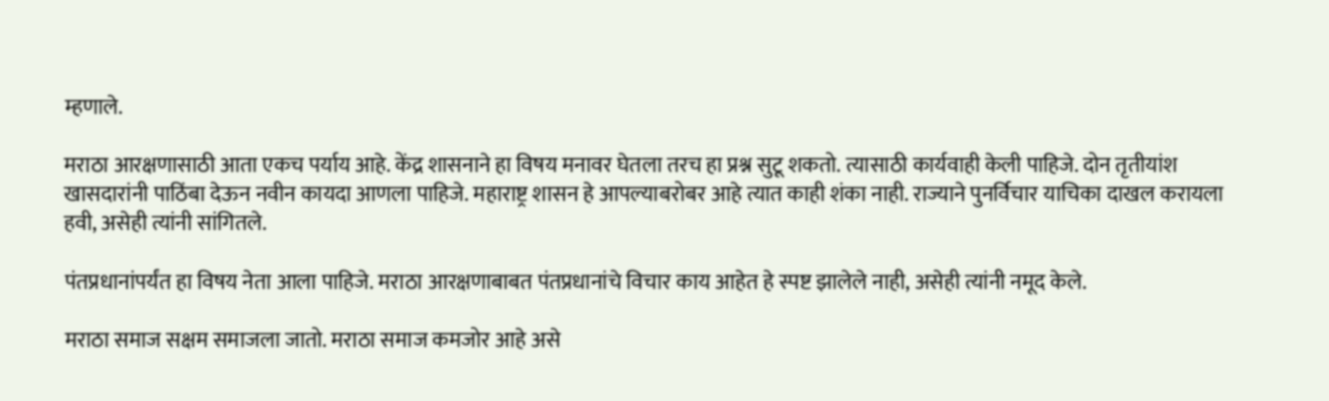म्हणाले.

मराठा आरक्षणासाठी आता एकच पर्याय आहे. केंद्र शासनाने हा विषय मनावर घेतला तरच हा प्रश्न सुटू शकतो. त्यासाठी कार्यवाही केली पाहिजे. दोन तृतीयांश खासदारांनी पाठिंबा देऊन नवीन कायदा आणला पाहिजे. महाराष्ट्र शासन हे आपल्याबरोबर आहे त्यात काही शंका नाही. राज्याने पुनर्विचार याचिका दाखल करायला हवी, असेही त्यांनी सांगितले.

पंतप्रधानांपर्यंत हा विषय नेता आला पाहिजे. मराठा आरक्षणाबाबत पंतप्रधानांचे विचार काय आहेत हे स्पष्ट झालेले नाही, असेही त्यांनी नमूद केले.

मराठा समाज सक्षम समाजला जातो. मराठा समाज कमजोर आहे असे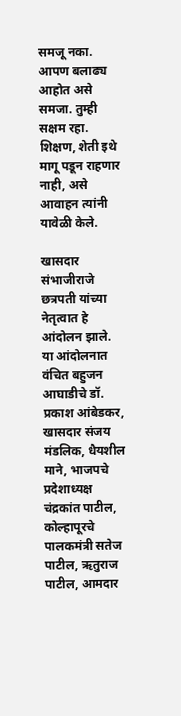समजू नका. आपण बलाढ्य आहोत असे समजा. तुम्ही सक्षम रहा. शिक्षण, शेती इथे मागू पडून राहणार नाही, असे आवाहन त्यांनी यावेळी केले.

खासदार संभाजीराजे छत्रपती यांच्या नेतृत्वात हे आंदोलन झाले. या आंदोलनात वंचित बहुजन आघाडीचे डॉ. प्रकाश आंबेडकर, खासदार संजय मंडलिक, धैयशील माने, भाजपचे प्रदेशाध्यक्ष चंद्रकांत पाटील, कोल्हापूरचे पालकमंत्री सतेज पाटील, ऋतुराज पाटील, आमदार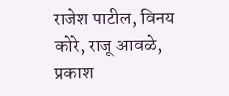राजेश पाटील, विनय कोरे, राजू आवळे, प्रकाश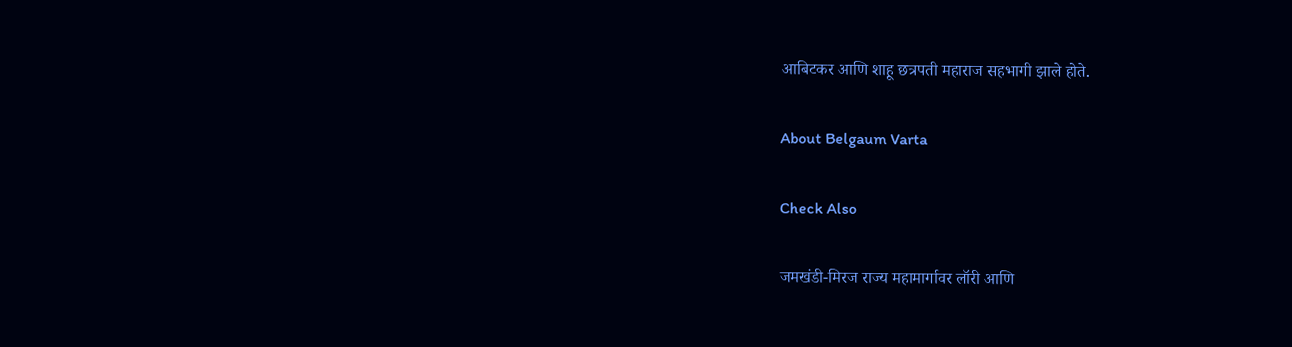आबिटकर आणि शाहू छत्रपती महाराज सहभागी झाले होते.

About Belgaum Varta

Check Also

जमखंडी-मिरज राज्य महामार्गावर लॉरी आणि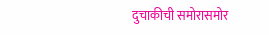दुचाकीची समोरासमोर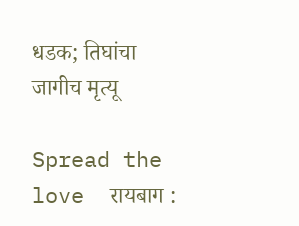धडक; तिघांचा जागीच मृत्यू

Spread the love  रायबाग :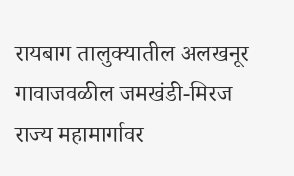रायबाग तालुक्यातील अलखनूर गावाजवळील जमखंडी-मिरज राज्य महामार्गावर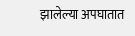झालेल्या अपघातात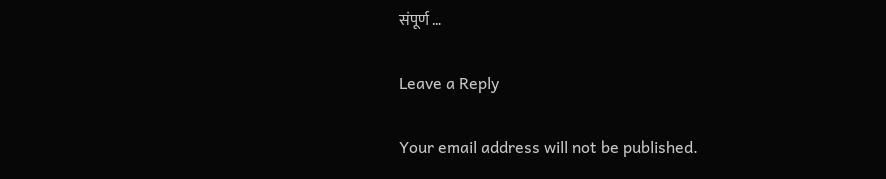संपूर्ण …

Leave a Reply

Your email address will not be published.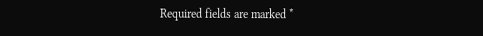Required fields are marked *